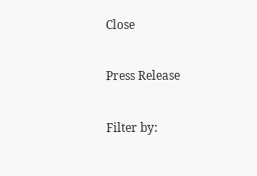Close

Press Release

Filter by: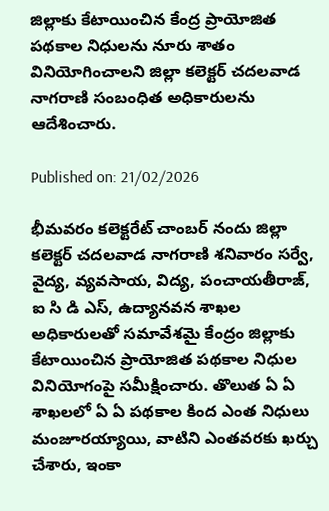జిల్లాకు కేటాయించిన కేంద్ర ప్రాయోజిత పథకాల నిధులను నూరు శాతం వినియోగించాలని జిల్లా కలెక్టర్ చదలవాడ నాగరాణి సంబంధిత అధికారులను ఆదేశించారు.

Published on: 21/02/2026

భీమవరం కలెక్టరేట్ చాంబర్ నందు జిల్లా కలెక్టర్ చదలవాడ నాగరాణి శనివారం సర్వే, వైద్య, వ్యవసాయ, విద్య, పంచాయతీరాజ్, ఐ సి డి ఎస్, ఉద్యానవన శాఖల అధికారులతో సమావేశమై కేంద్రం జిల్లాకు కేటాయించిన ప్రాయోజిత పథకాల నిధుల వినియోగంపై సమీక్షించారు. తొలుత ఏ ఏ శాఖలలో ఏ ఏ పథకాల కింద ఎంత నిధులు మంజూరయ్యాయి, వాటిని ఎంతవరకు ఖర్చు చేశారు, ఇంకా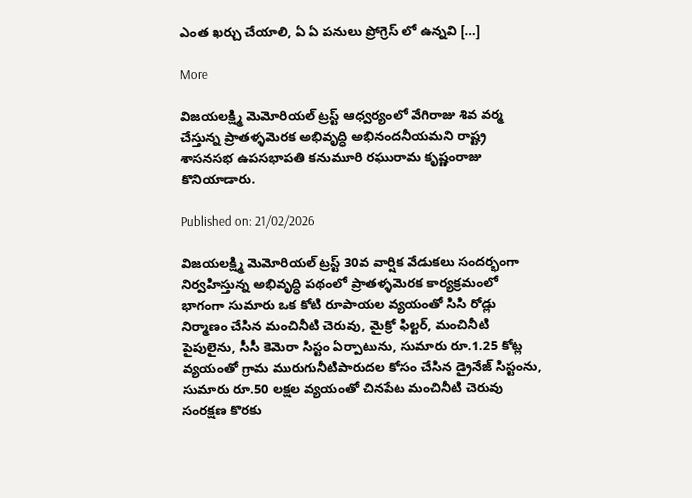ఎంత ఖర్చు చేయాలి, ఏ ఏ పనులు ప్రోగ్రెస్ లో ఉన్నవి […]

More

విజయలక్ష్మి మెమోరియల్ ట్రస్ట్ ఆధ్వర్యంలో వేగిరాజు శివ వర్మ చేస్తున్న ప్రాతళ్ళమెరక అభివృద్ధి అభినందనీయమని రాష్ట్ర శాసనసభ ఉపసభాపతి కనుమూరి రఘురామ కృష్ణంరాజు కొనియాడారు.

Published on: 21/02/2026

విజయలక్ష్మి మెమోరియల్ ట్రస్ట్ 30వ వార్షిక వేడుకలు సందర్భంగా నిర్వహిస్తున్న అభివృద్ధి పథంలో ప్రాతళ్ళమెరక కార్యక్రమంలో భాగంగా సుమారు ఒక కోటి రూపాయల వ్యయంతో సిసి రోడ్లు నిర్మాణం చేసిన మంచినీటి చెరువు, మైక్రో ఫిల్టర్, మంచినీటి పైపులైను, సీసీ కెమెరా సిస్టం ఏర్పాటును, సుమారు రూ.1.25 కోట్ల వ్యయంతో గ్రామ మురుగునీటిపారుదల కోసం చేసిన డ్రైనేజ్ సిస్టంను, సుమారు రూ.50 లక్షల వ్యయంతో చినపేట మంచినీటి చెరువు సంరక్షణ కొరకు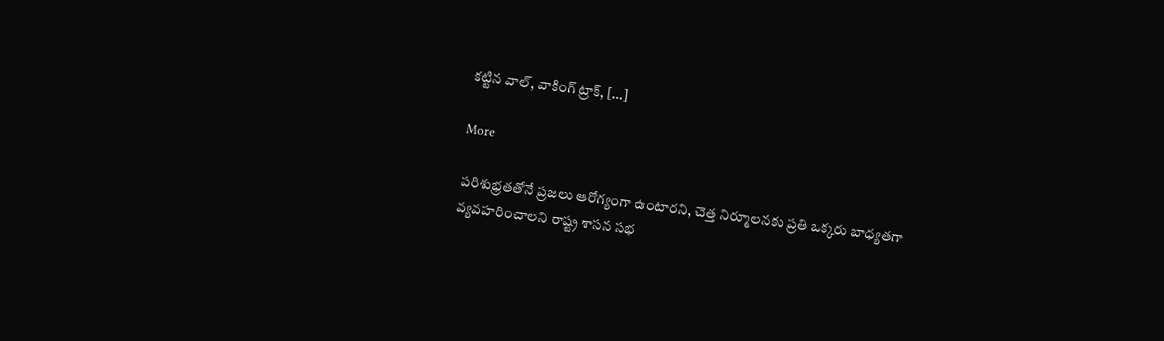కట్టిన వాల్, వాకింగ్ ట్రాక్, […]

More

పరిశుభ్రతతోనే ప్రజలు ఆరోగ్యంగా ఉంటారని, చెత్త నిర్మూలనకు ప్రతి ఒక్కరు బాధ్యతగా వ్యవహరించాలని రాష్ట్ర శాసన సభ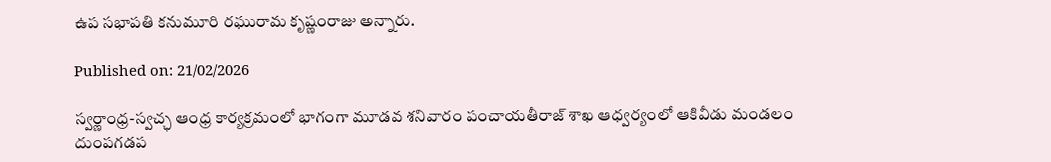ఉప సభాపతి కనుమూరి రఘురామ కృష్ణంరాజు అన్నారు.

Published on: 21/02/2026

స్వర్ణాంధ్ర-స్వచ్ఛ ఆంధ్ర కార్యక్రమంలో భాగంగా మూడవ శనివారం పంచాయతీరాజ్ శాఖ ఆధ్వర్యంలో ఆకివీడు మండలం దుంపగడప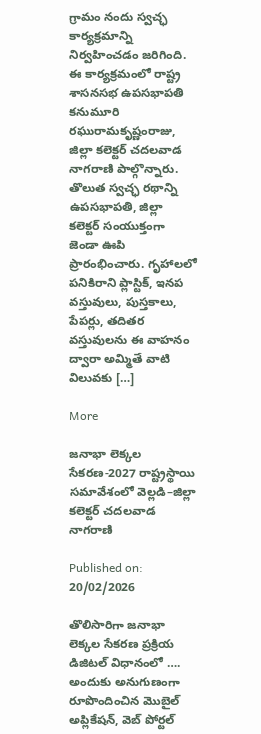గ్రామం నందు స్వచ్ఛ కార్యక్రమాన్ని నిర్వహించడం జరిగింది. ఈ కార్యక్రమంలో రాష్ట్ర శాసనసభ ఉపసభాపతి కనుమూరి రఘురామకృష్ణంరాజు, జిల్లా కలెక్టర్ చదలవాడ నాగరాణి పాల్గొన్నారు. తొలుత స్వచ్ఛ రథాన్ని ఉపసభాపతి, జిల్లా కలెక్టర్ సంయుక్తంగా జెండా ఊపి ప్రారంభించారు. గృహాలలో పనికిరాని ప్లాస్టిక్, ఇనప వస్తువులు, పుస్తకాలు, పేపర్లు, తదితర వస్తువులను ఈ వాహనం ద్వారా అమ్మితే వాటి విలువకు […]

More

జనాభా లెక్కల సేకరణ-2027 రాష్ట్రస్థాయి సమావేశంలో వెల్లడి–జిల్లా కలెక్టర్ చదలవాడ నాగరాణి

Published on: 20/02/2026

తొలిసారిగా జనాభా లెక్కల సేకరణ ప్రక్రియ డిజిటల్ విధానంలో …. అందుకు అనుగుణంగా రూపొందించిన మొబైల్ అప్లికేషన్, వెబ్ పోర్టల్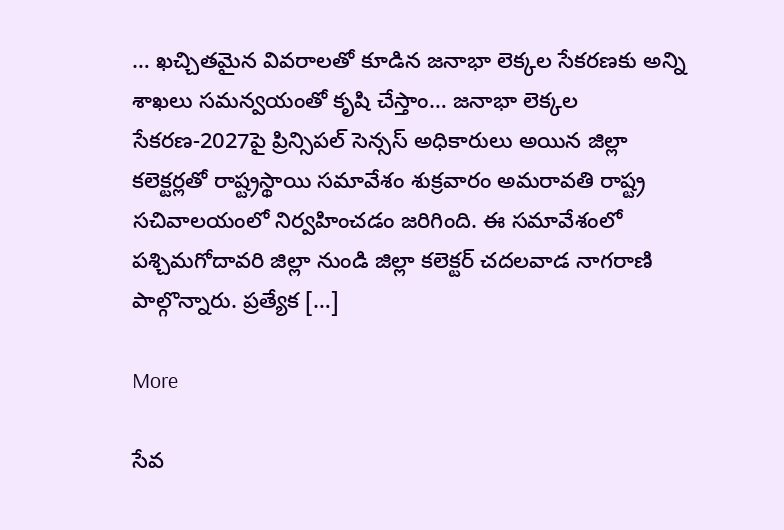… ఖచ్చితమైన వివరాలతో కూడిన జనాభా లెక్కల సేకరణకు అన్ని శాఖలు సమన్వయంతో కృషి చేస్తాం… జనాభా లెక్కల సేకరణ-2027పై ప్రిన్సిపల్ సెన్సస్ అధికారులు అయిన జిల్లా కలెక్టర్లతో రాష్ట్రస్థాయి సమావేశం శుక్రవారం అమరావతి రాష్ట్ర సచివాలయంలో నిర్వహించడం జరిగింది. ఈ సమావేశంలో పశ్చిమగోదావరి జిల్లా నుండి జిల్లా కలెక్టర్ చదలవాడ నాగరాణి పాల్గొన్నారు. ప్రత్యేక […]

More

సేవ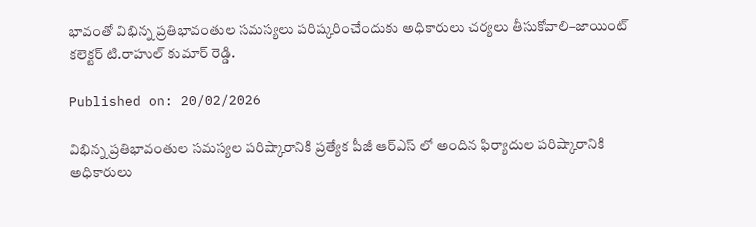భావంతో విభిన్న ప్రతిభావంతుల సమస్యలు పరిష్కరించేందుకు అధికారులు చర్యలు తీసుకోవాలి–జాయింట్ కలెక్టర్ టి.రాహుల్ కుమార్ రెడ్డి.

Published on: 20/02/2026

విభిన్న ప్రతిభావంతుల సమస్యల పరిష్కారానికి ప్రత్యేక పీజీ ఆర్ఎస్ లో అందిన ఫిర్యాదుల పరిష్కారానికి అధికారులు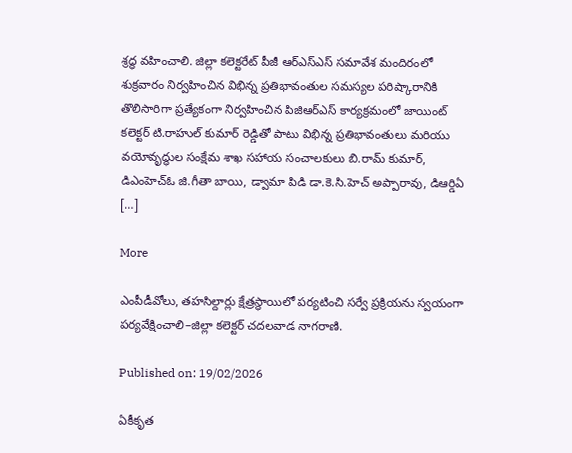శ్రద్ధ వహించాలి. జిల్లా కలెక్టరేట్ పీజీ ఆర్ఎస్ఎస్ సమావేశ మందిరంలో శుక్రవారం నిర్వహించిన విభిన్న ప్రతిభావంతుల సమస్యల పరిష్కారానికి తొలిసారిగా ప్రత్యేకంగా నిర్వహించిన పిజిఆర్ఎస్ కార్యక్రమంలో జాయింట్ కలెక్టర్ టి.రాహుల్ కుమార్ రెడ్డితో పాటు విభిన్న ప్రతిభావంతులు మరియు వయోవృద్ధుల సంక్షేమ శాఖ సహాయ సంచాలకులు బి.రామ్ కుమార్, డిఎంహెచ్ఓ జి.గీతా బాయి, డ్వామా పిడి డా.కె.సి.హెచ్ అప్పారావు, డిఆర్డిఏ […]

More

ఎంపీడీవోలు, తహసిల్దార్లు క్షేత్రస్థాయిలో పర్యటించి సర్వే ప్రక్రియను స్వయంగా పర్యవేక్షించాలి–జిల్లా కలెక్టర్ చదలవాడ నాగరాణి.

Published on: 19/02/2026

ఏకీకృత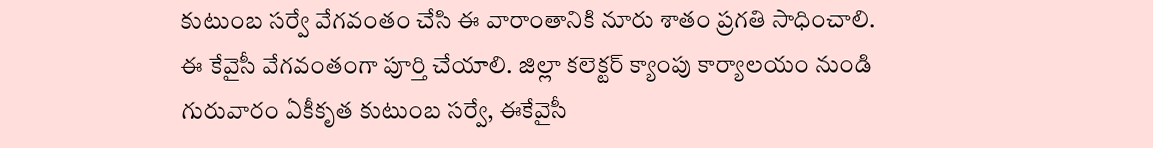కుటుంబ సర్వే వేగవంతం చేసి ఈ వారాంతానికి నూరు శాతం ప్రగతి సాధించాలి. ఈ కేవైసీ వేగవంతంగా పూర్తి చేయాలి. జిల్లా కలెక్టర్ క్యాంపు కార్యాలయం నుండి గురువారం ఏకీకృత కుటుంబ సర్వే, ఈకేవైసీ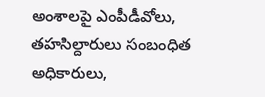అంశాలపై ఎంపీడీవోలు, తహసిల్దారులు సంబంధిత అధికారులు,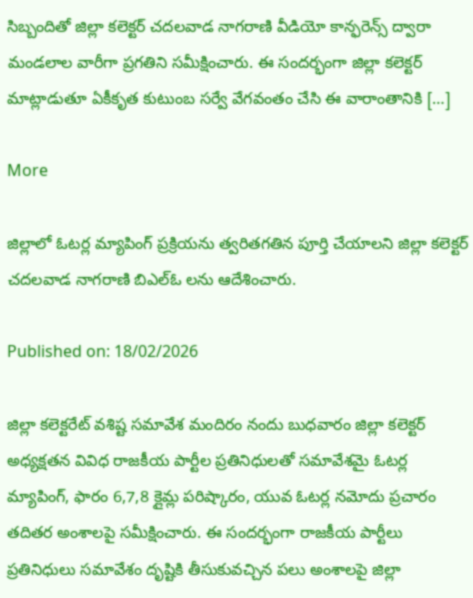సిబ్బందితో జిల్లా కలెక్టర్ చదలవాడ నాగరాణి వీడియో కాన్ఫరెన్స్ ద్వారా మండలాల వారీగా ప్రగతిని సమీక్షించారు. ఈ సందర్భంగా జిల్లా కలెక్టర్ మాట్లాడుతూ ఏకీకృత కుటుంబ సర్వే వేగవంతం చేసి ఈ వారాంతానికి […]

More

జిల్లాలో ఓటర్ల మ్యాపింగ్ ప్రక్రియను త్వరితగతిన పూర్తి చేయాలని జిల్లా కలెక్టర్ చదలవాడ నాగరాణి బిఎల్ఓ లను ఆదేశించారు.

Published on: 18/02/2026

జిల్లా కలెక్టరేట్ వశిష్ట సమావేశ మందిరం నందు బుధవారం జిల్లా కలెక్టర్ అధ్యక్షతన వివిధ రాజకీయ పార్టీల ప్రతినిధులతో సమావేశమై ఓటర్ల మ్యాపింగ్, ఫారం 6,7,8 క్లైమ్ల పరిష్కారం, యువ ఓటర్ల నమోదు ప్రచారం తదితర అంశాలపై సమీక్షించారు. ఈ సందర్భంగా రాజకీయ పార్టీలు ప్రతినిధులు సమావేశం దృష్టికి తీసుకువచ్చిన పలు అంశాలపై జిల్లా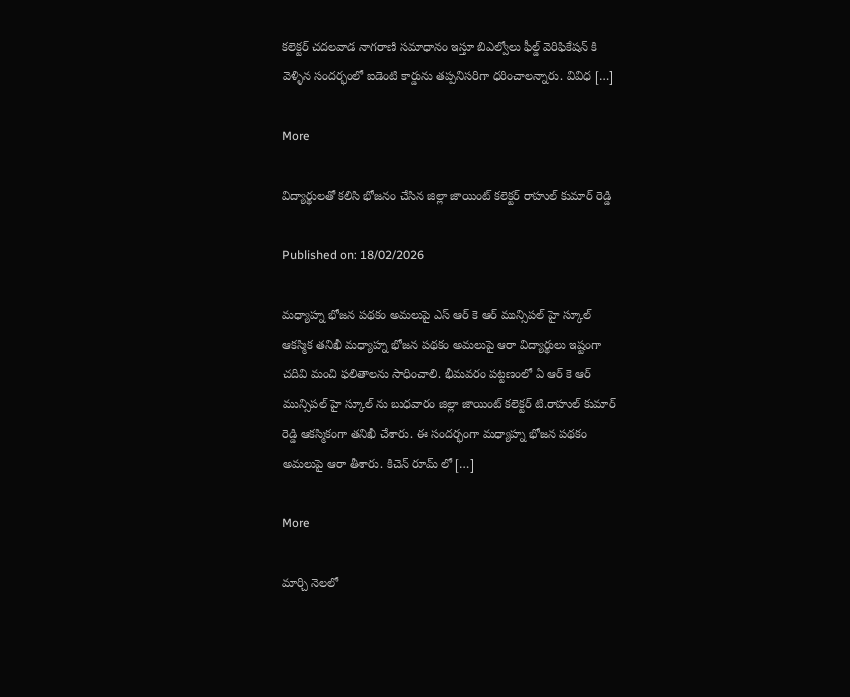కలెక్టర్ చదలవాడ నాగరాణి సమాధానం ఇస్తూ బిఎల్వోలు ఫీల్డ్ వెరిఫికేషన్ కి వెళ్ళిన సందర్భంలో ఐడెంటి కార్డును తప్పనిసరిగా ధరించాలన్నారు. వివిధ […]

More

విద్యార్థులతో కలిసి భోజనం చేసిన జిల్లా జాయింట్ కలెక్టర్ రాహుల్ కుమార్ రెడ్డి

Published on: 18/02/2026

మధ్యాహ్న భోజన పథకం అమలుపై ఎస్ ఆర్ కె ఆర్ మున్సిపల్ హై స్కూల్ ఆకస్మిక తనిఖీ మధ్యాహ్న భోజన పథకం అమలుపై ఆరా విద్యార్థులు ఇష్టంగా చదివి మంచి ఫలితాలను సాధించాలి. భీమవరం పట్టణంలో ఏ ఆర్ కె ఆర్ మున్సిపల్ హై స్కూల్ ను బుధవారం జిల్లా జాయింట్ కలెక్టర్ టి.రాహుల్ కుమార్ రెడ్డి ఆకస్మికంగా తనిఖీ చేశారు. ఈ సందర్భంగా మధ్యాహ్న భోజన పథకం అమలుపై ఆరా తీశారు. కిచెన్ రూమ్ లో […]

More

మార్చి నెలలో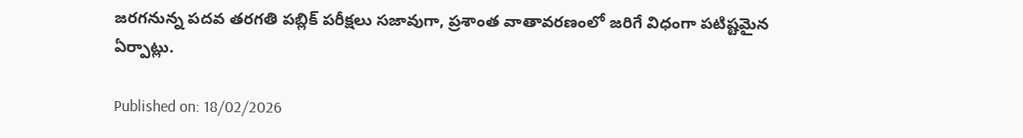జరగనున్న పదవ తరగతి పబ్లిక్ పరీక్షలు సజావుగా, ప్రశాంత వాతావరణంలో జరిగే విధంగా పటిష్టమైన ఏర్పాట్లు.

Published on: 18/02/2026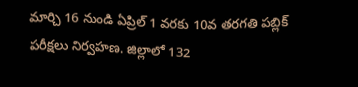మార్చి 16 నుండి ఏప్రిల్ 1 వరకు 10వ తరగతి పబ్లిక్ పరీక్షలు నిర్వహణ. జిల్లాలో 132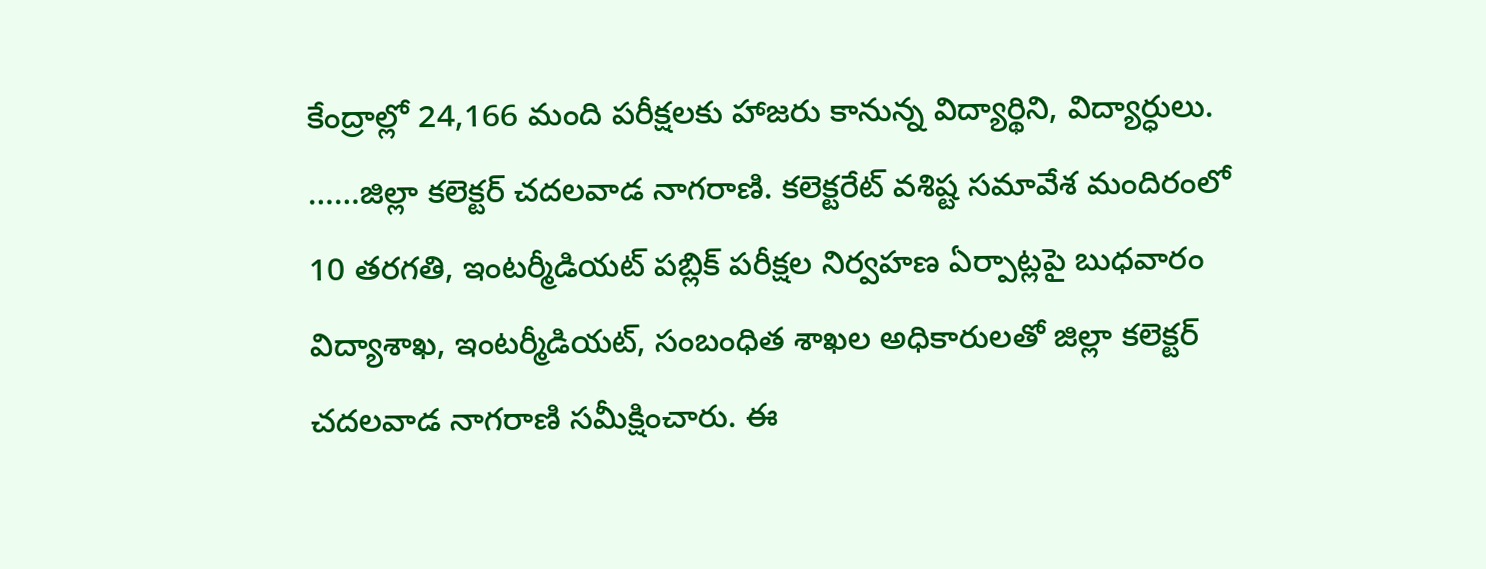కేంద్రాల్లో 24,166 మంది పరీక్షలకు హాజరు కానున్న విద్యార్థిని, విద్యార్ధులు. ……జిల్లా కలెక్టర్ చదలవాడ నాగరాణి. కలెక్టరేట్ వశిష్ట సమావేశ మందిరంలో 10 తరగతి, ఇంటర్మీడియట్ పబ్లిక్ పరీక్షల నిర్వహణ ఏర్పాట్లపై బుధవారం విద్యాశాఖ, ఇంటర్మీడియట్, సంబంధిత శాఖల అధికారులతో జిల్లా కలెక్టర్ చదలవాడ నాగరాణి సమీక్షించారు. ఈ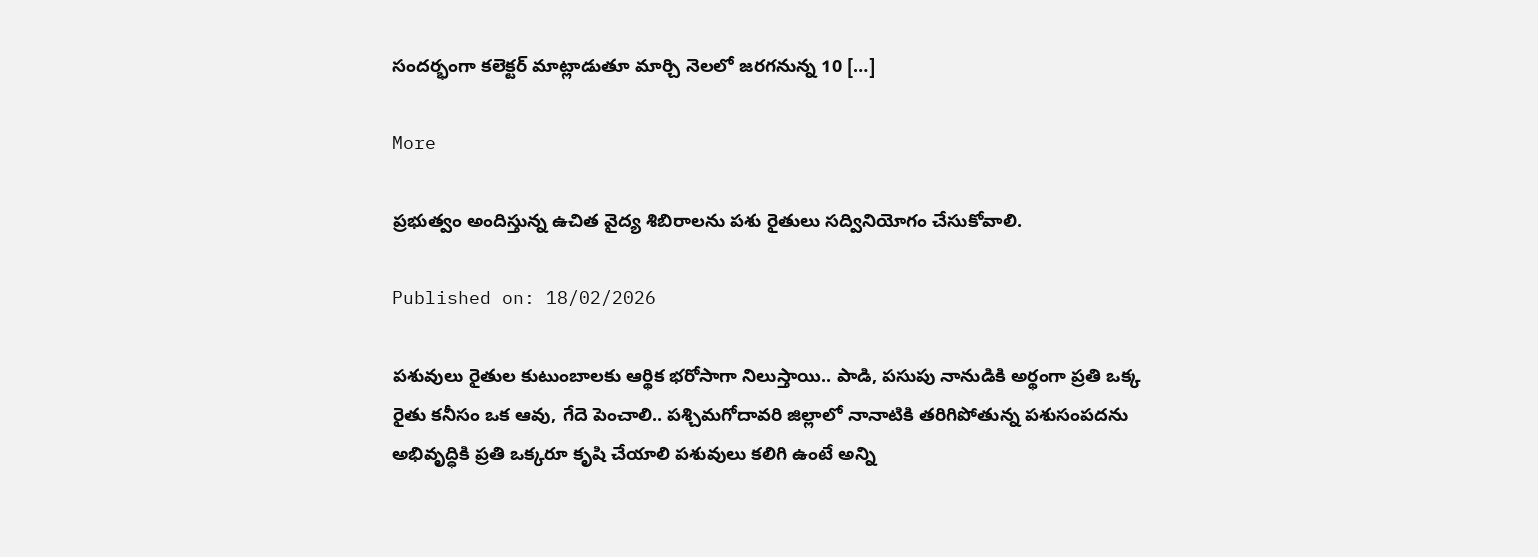సందర్భంగా కలెక్టర్ మాట్లాడుతూ మార్చి నెలలో జరగనున్న 10 […]

More

ప్రభుత్వం అందిస్తున్న ఉచిత వైద్య శిబిరాలను పశు రైతులు సద్వినియోగం చేసుకోవాలి.

Published on: 18/02/2026

పశువులు రైతుల కుటుంబాలకు ఆర్థిక భరోసాగా నిలుస్తాయి.. పాడి, పసుపు నానుడికి అర్థంగా ప్రతి ఒక్క రైతు కనీసం ఒక ఆవు, గేదె పెంచాలి.. పశ్చిమగోదావరి జిల్లాలో నానాటికి తరిగిపోతున్న పశుసంపదను అభివృద్ధికి ప్రతి ఒక్కరూ కృషి చేయాలి పశువులు కలిగి ఉంటే అన్ని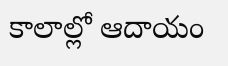కాలాల్లో ఆదాయం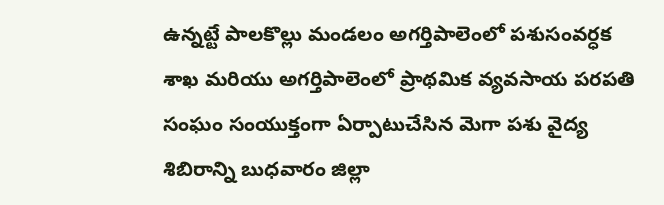ఉన్నట్టే పాలకొల్లు మండలం అగర్తిపాలెంలో పశుసంవర్ధక శాఖ మరియు అగర్తిపాలెంలో ప్రాథమిక వ్యవసాయ పరపతి సంఘం సంయుక్తంగా ఏర్పాటుచేసిన మెగా పశు వైద్య శిబిరాన్ని బుధవారం జిల్లా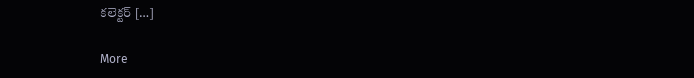కలెక్టర్ […]

More